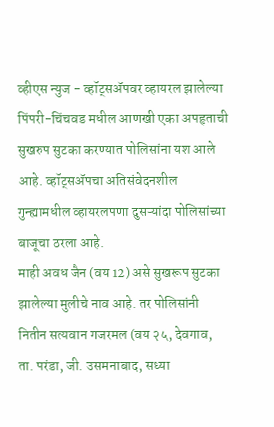व्हीएस न्युज - व्हॉट्सॲपवर व्हायरल झालेल्या पिंपरी-चिंचवड मधील आणखी एका अपहृताची सुखरुप सुटका करण्यात पोलिसांना यश आले आहे. व्हॉट्सॲपचा अतिसंवेदनशील गुन्ह्यामधील व्हायरलपणा दुसऱ्यांदा पोलिसांच्या बाजूचा ठरला आहे.
माही अवध जैन (वय 12) असे सुखरूप सुटका झालेल्या मुलीचे नाव आहे. तर पोलिसांनी नितीन सत्यवान गजरमल (वय २५, देवगाव, ता. परंडा, जी. उसमनाबाद, सध्या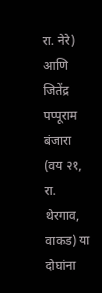रा. नेरे) आणि जितेंद्र पप्पूराम बंजारा (वय २१, रा. थेरगाव, वाकड) या दोघांना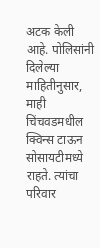अटक केली आहे. पोलिसांनी दिलेल्या माहितीनुसार, माही चिंचवडमधील क्विन्स टाऊन सोसायटीमध्ये राहते. त्यांचा परिवार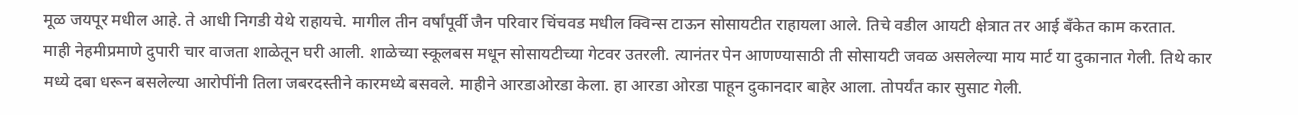मूळ जयपूर मधील आहे. ते आधी निगडी येथे राहायचे. मागील तीन वर्षांपूर्वी जैन परिवार चिंचवड मधील क्विन्स टाऊन सोसायटीत राहायला आले. तिचे वडील आयटी क्षेत्रात तर आई बँकेत काम करतात.
माही नेहमीप्रमाणे दुपारी चार वाजता शाळेतून घरी आली. शाळेच्या स्कूलबस मधून सोसायटीच्या गेटवर उतरली. त्यानंतर पेन आणण्यासाठी ती सोसायटी जवळ असलेल्या माय मार्ट या दुकानात गेली. तिथे कार मध्ये दबा धरून बसलेल्या आरोपींनी तिला जबरदस्तीने कारमध्ये बसवले. माहीने आरडाओरडा केला. हा आरडा ओरडा पाहून दुकानदार बाहेर आला. तोपर्यंत कार सुसाट गेली.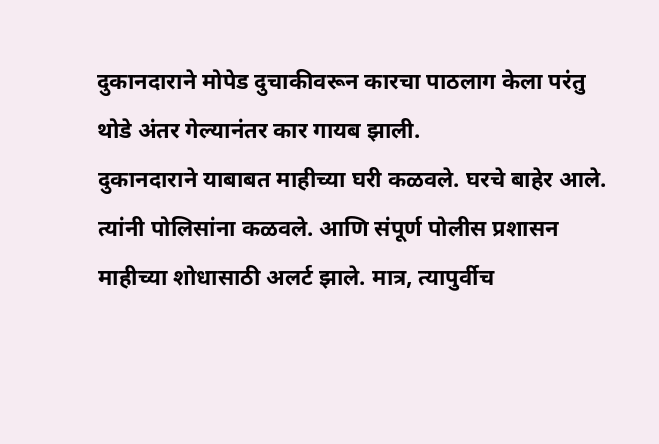दुकानदाराने मोपेड दुचाकीवरून कारचा पाठलाग केला परंतु थोडे अंतर गेल्यानंतर कार गायब झाली.
दुकानदाराने याबाबत माहीच्या घरी कळवले. घरचे बाहेर आले. त्यांनी पोलिसांना कळवले. आणि संपूर्ण पोलीस प्रशासन माहीच्या शोधासाठी अलर्ट झाले. मात्र, त्यापुर्वीच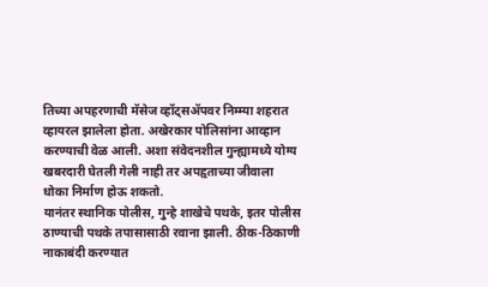तिच्या अपहरणाची मॅसेज व्हॉट्सॲपवर निम्म्या शहरात व्हायरल झालेला होता. अखेरकार पोलिसांना आव्हान करण्याची वेळ आली. अशा संवेदनशील गुन्ह्यामध्ये योग्य खबरदारी घेतली गेली नाही तर अपहृताच्या जीवाला धोका निर्माण होऊ शकतो.
यानंतर स्थानिक पोलीस, गुन्हे शाखेचे पथके, इतर पोलीस ठाण्याची पथके तपासासाठी रवाना झाली. ठीक-ठिकाणी नाकाबंदी करण्यात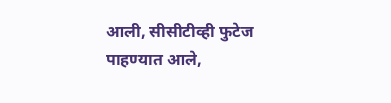आली, सीसीटीव्ही फुटेज पाहण्यात आले,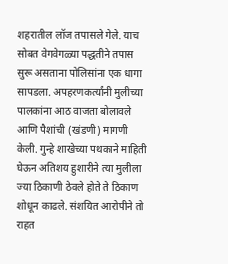शहरातील लॉज तपासले गेले. याच सोबत वेगवेगळ्या पद्धतीने तपास सुरू असताना पोलिसांना एक धागा सापडला. अपहरणकर्त्यांनी मुलीच्या पालकांना आठ वाजता बोलावले आणि पैशांची (खंडणी) मागणी केली. गुन्हे शाखेच्या पथकाने माहिती घेऊन अतिशय हुशारीने त्या मुलीला ज्या ठिकाणी ठेवले होते ते ठिकाण शोधून काढले. संशयित आरोपीने तो राहत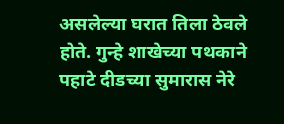असलेल्या घरात तिला ठेवले होते. गुन्हे शाखेच्या पथकाने पहाटे दीडच्या सुमारास नेरे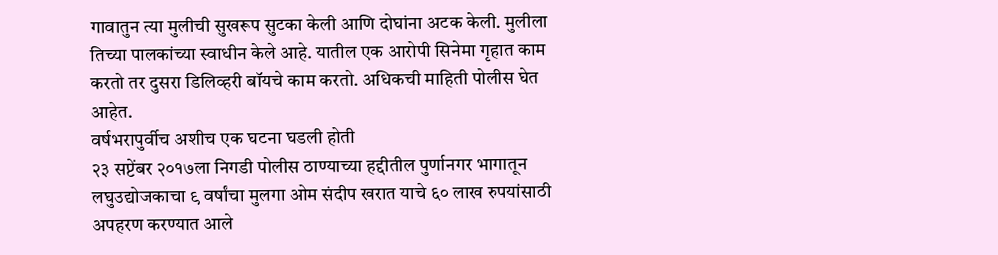गावातुन त्या मुलीची सुखरूप सुटका केली आणि दोघांना अटक केली. मुलीला तिच्या पालकांच्या स्वाधीन केले आहे. यातील एक आरोपी सिनेमा गृहात काम करतो तर दुसरा डिलिव्हरी बॉयचे काम करतो. अधिकची माहिती पोलीस घेत आहेत.
वर्षभरापुर्वीच अशीच एक घटना घडली होती
२३ सप्टेंबर २०१७ला निगडी पोलीस ठाण्याच्या हद्दीतील पुर्णानगर भागातून लघुउद्योजकाचा ९ वर्षांचा मुलगा ओम संदीप खरात याचे ६० लाख रुपयांसाठी अपहरण करण्यात आले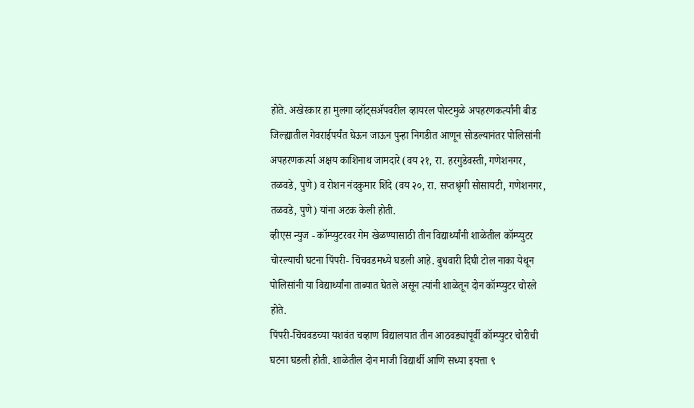होते. अखेरकार हा मुलगा व्हॉट्सॲपवरील व्हायरल पोस्टमुळे अपहरणकर्त्यांनी बीड जिल्ह्यातील गेवराईपर्यंत घेऊन जाऊन पुन्हा निगडीत आणून सोडल्यानंतर पोलिसांनी अपहरणकर्त्या अक्षय काशिनाथ जामदारे (वय २१, रा. हरगुडेवस्ती, गणेशनगर, तळवडे, पुणे) व रोशन नंदकुमार शिंदे (वय २०, रा. सप्तश्रृंगी सोसायटी, गणेशनगर, तळवडे, पुणे) यांना अटक केली होती.
व्हीएस न्युज - कॉम्प्युटरवर गेम खेळण्यासाठी तीन विद्यार्थ्यांनी शाळेतील कॉम्प्युटर चोरल्याची घटना पिंपरी- चिंचवडमध्ये घडली आहे. बुधवारी दिघी टोल नाका येथून पोलिसांनी या विद्यार्थ्यांना ताब्यात घेतले असून त्यांनी शाळेतून दोन कॉम्प्युटर चोरले होते.
पिंपरी-चिंचवडच्या यशवंत चव्हाण विद्यालयात तीन आठवड्यांपूर्वी कॉम्प्युटर चोरीची घटना घडली होती. शाळेतील दोन माजी विद्यार्थी आणि सध्या इयत्ता ९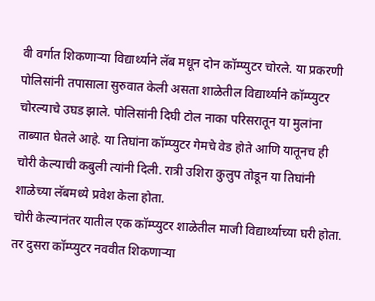वी वर्गात शिकणाऱ्या विद्यार्थ्याने लॅब मधून दोन कॉम्प्युटर चोरले. या प्रकरणी पोलिसांनी तपासाला सुरुवात केली असता शाळेतील विद्यार्थ्याने कॉम्प्युटर चोरल्याचे उघड झाले. पोलिसांनी दिघी टोल नाका परिसरातून या मुलांना ताब्यात घेतले आहे. या तिघांना कॉम्प्युटर गेमचे वेड होते आणि यातूनच ही चोरी केल्याची कबुली त्यांनी दिली. रात्री उशिरा कुलुप तोडून या तिघांनी शाळेच्या लॅबमध्ये प्रवेश केला होता.
चोरी केल्यानंतर यातील एक कॉम्प्युटर शाळेतील माजी विद्यार्थ्याच्या घरी होता. तर दुसरा कॉम्प्युटर नववीत शिकणाऱ्या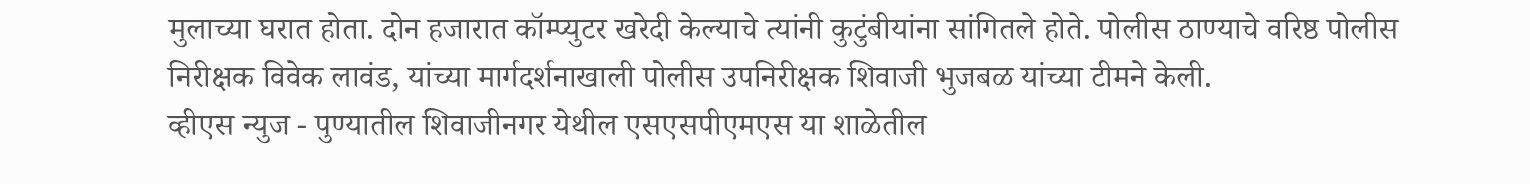मुलाच्या घरात होता. दोन हजारात कॉम्प्युटर खरेदी केल्याचे त्यांनी कुटुंबीयांना सांगितले होते. पोलीस ठाण्याचे वरिष्ठ पोलीस निरीक्षक विवेक लावंड, यांच्या मार्गदर्शनाखाली पोलीस उपनिरीक्षक शिवाजी भुजबळ यांच्या टीमने केली.
व्हीएस न्युज - पुण्यातील शिवाजीनगर येथील एसएसपीएमएस या शाळेतील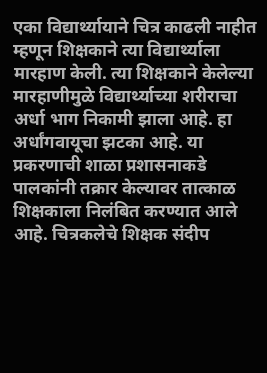एका विद्यार्थ्यायाने चित्र काढली नाहीत म्हणून शिक्षकाने त्या विद्यार्थ्याला मारहाण केली. त्या शिक्षकाने केलेल्या मारहाणीमुळे विद्यार्थ्याच्या शरीराचा अर्धा भाग निकामी झाला आहे. हा अर्धांगवायूचा झटका आहे. या प्रकरणाची शाळा प्रशासनाकडे पालकांनी तक्रार केल्यावर तात्काळ शिक्षकाला निलंबित करण्यात आले आहे. चित्रकलेचे शिक्षक संदीप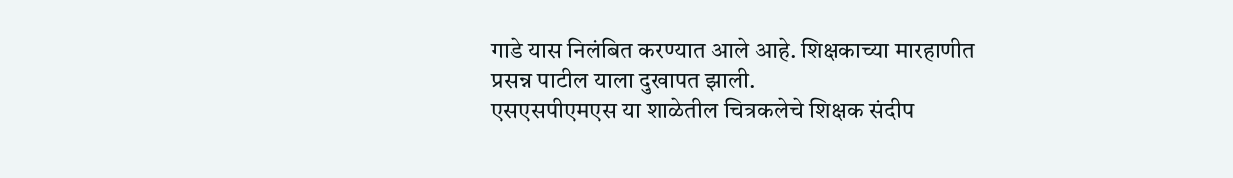गाडे यास निलंबित करण्यात आले आहे. शिक्षकाच्या मारहाणीत प्रसन्न पाटील याला दुखापत झाली.
एसएसपीएमएस या शाळेतील चित्रकलेचे शिक्षक संदीप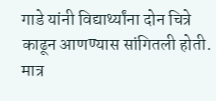गाडे यांनी विद्यार्थ्यांना दोन चित्रे काढून आणण्यास सांगितली होती. मात्र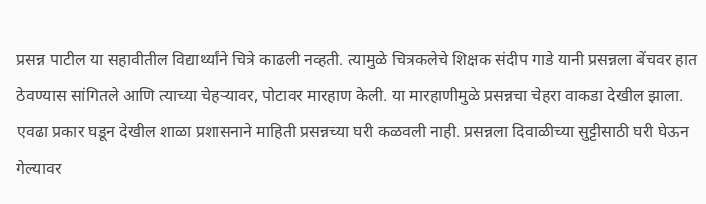प्रसन्न पाटील या सहावीतील विद्यार्थ्यांने चित्रे काढली नव्हती. त्यामुळे चित्रकलेचे शिक्षक संदीप गाडे यानी प्रसन्नला बेंचवर हात ठेवण्यास सांगितले आणि त्याच्या चेहऱ्यावर, पोटावर मारहाण केली. या मारहाणीमुळे प्रसन्नचा चेहरा वाकडा देखील झाला.
एवढा प्रकार घडून देखील शाळा प्रशासनाने माहिती प्रसन्नच्या घरी कळवली नाही. प्रसन्नला दिवाळीच्या सुट्टीसाठी घरी घेऊन गेल्यावर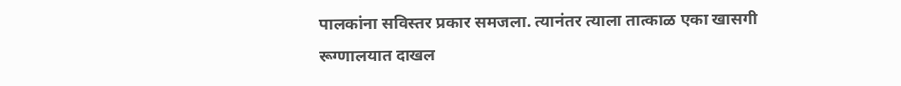पालकांना सविस्तर प्रकार समजला. त्यानंतर त्याला तात्काळ एका खासगी रूग्णालयात दाखल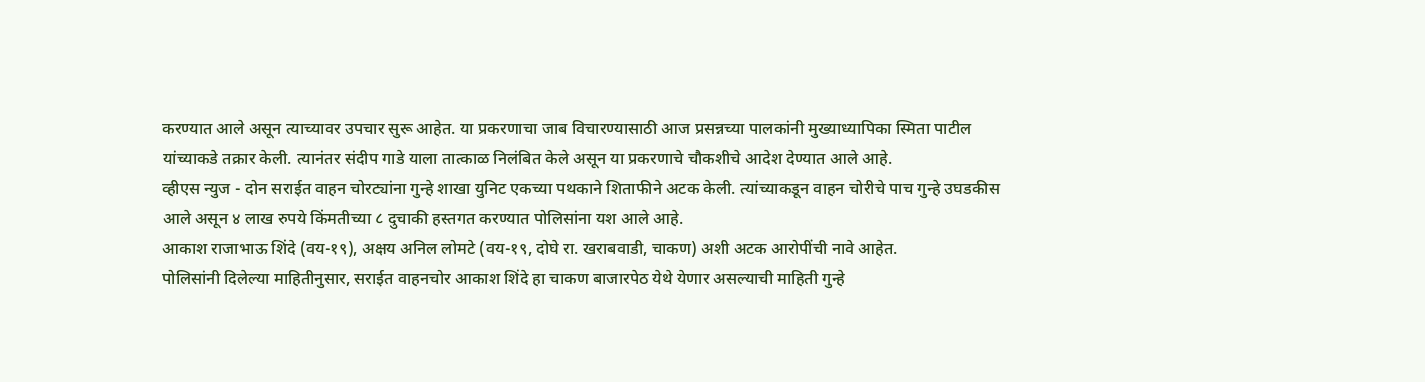करण्यात आले असून त्याच्यावर उपचार सुरू आहेत. या प्रकरणाचा जाब विचारण्यासाठी आज प्रसन्नच्या पालकांनी मुख्याध्यापिका स्मिता पाटील यांच्याकडे तक्रार केली. त्यानंतर संदीप गाडे याला तात्काळ निलंबित केले असून या प्रकरणाचे चौकशीचे आदेश देण्यात आले आहे.
व्हीएस न्युज - दोन सराईत वाहन चोरट्यांना गुन्हे शाखा युनिट एकच्या पथकाने शिताफीने अटक केली. त्यांच्याकडून वाहन चोरीचे पाच गुन्हे उघडकीस आले असून ४ लाख रुपये किंमतीच्या ८ दुचाकी हस्तगत करण्यात पोलिसांना यश आले आहे.
आकाश राजाभाऊ शिंदे (वय-१९), अक्षय अनिल लोमटे (वय-१९, दोघे रा. खराबवाडी, चाकण) अशी अटक आरोपींची नावे आहेत.
पोलिसांनी दिलेल्या माहितीनुसार, सराईत वाहनचोर आकाश शिंदे हा चाकण बाजारपेठ येथे येणार असल्याची माहिती गुन्हे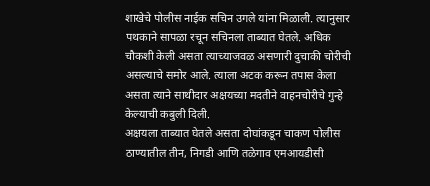शाखेचे पोलीस नाईक सचिन उगले यांना मिळाली. त्यानुसार पथकाने सापळा रचून सचिनला ताब्यात घेतले. अधिक चौकशी केली असता त्याच्याजवळ असणारी दुचाकी चोरीची असल्याचे समोर आले. त्याला अटक करून तपास केला असता त्याने साथीदार अक्षयच्या मदतीने वाहनचोरीचे गुन्हे केल्याची कबुली दिली.
अक्षयला ताब्यात घेतले असता दोघांकडून चाकण पोलीस ठाण्यातील तीन, निगडी आणि तळेगाव एमआयडीसी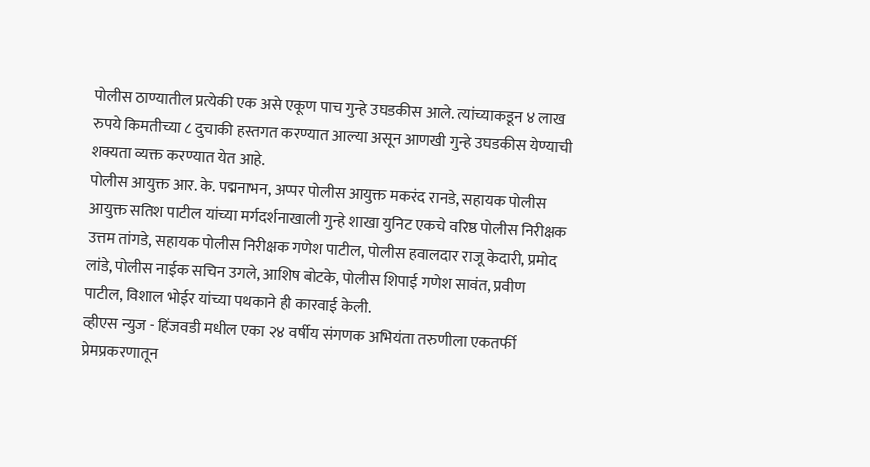पोलीस ठाण्यातील प्रत्येकी एक असे एकूण पाच गुन्हे उघडकीस आले. त्यांच्याकडून ४ लाख रुपये किमतीच्या ८ दुचाकी हस्तगत करण्यात आल्या असून आणखी गुन्हे उघडकीस येण्याची शक्यता व्यक्त करण्यात येत आहे.
पोलीस आयुक्त आर. के. पद्मनाभन, अप्पर पोलीस आयुक्त मकरंद रानडे, सहायक पोलीस आयुक्त सतिश पाटील यांच्या मर्गदर्शनाखाली गुन्हे शाखा युनिट एकचे वरिष्ठ पोलीस निरीक्षक उत्तम तांगडे, सहायक पोलीस निरीक्षक गणेश पाटील, पोलीस हवालदार राजू केदारी, प्रमोद लांडे, पोलीस नाईक सचिन उगले, आशिष बोटके, पोलीस शिपाई गणेश सावंत, प्रवीण पाटील, विशाल भोईर यांच्या पथकाने ही कारवाई केली.
व्हीएस न्युज - हिंजवडी मधील एका २४ वर्षीय संगणक अभियंता तरुणीला एकतर्फी प्रेमप्रकरणातून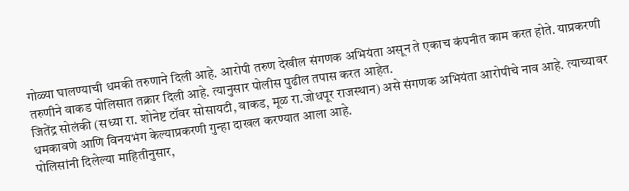गोळ्या घालण्याची धमकी तरुणाने दिली आहे. आरोपी तरुण देखील संगणक अभियंता असून ते एकाच कंपनीत काम करत होते. याप्रकरणी तरुणीने वाकड पोलिसात तक्रार दिली आहे. त्यानुसार पोलीस पुढील तपास करत आहेत.
जितेंद्र सोलंकी (सध्या रा. शोनेष्ट टॉवर सोसायटी, वाकड, मूळ रा.जोधपूर राजस्थान) असे संगणक अभियंता आरोपीचे नाव आहे. त्याच्यावर धमकावणे आणि विनयभंग केल्याप्रकरणी गुन्हा दाखल करण्यात आला आहे.
पोलिसांनी दिलेल्या माहितीनुसार,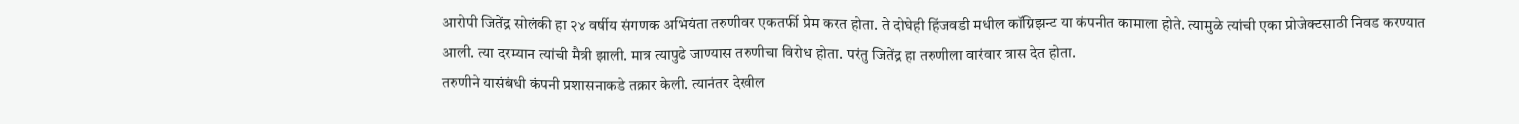आरोपी जितेंद्र सोलंकी हा २४ वर्षीय संगणक अभियंता तरुणीवर एकतर्फी प्रेम करत होता. ते दोघेही हिंजवडी मधील कॉग्निझन्ट या कंपनीत कामाला होते. त्यामुळे त्यांची एका प्रोजेक्टसाठी निवड करण्यात आली. त्या दरम्यान त्यांची मैत्री झाली. मात्र त्यापुढे जाण्यास तरुणीचा विरोध होता. परंतु जितेंद्र हा तरुणीला वारंवार त्रास देत होता.
तरुणीने यासंबंधी कंपनी प्रशासनाकडे तक्रार केली. त्यानंतर देखील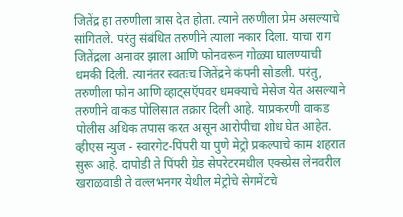जितेंद्र हा तरुणीला त्रास देत होता. त्याने तरुणीला प्रेम असल्याचे सांगितले. परंतु संबंधित तरुणीने त्याला नकार दिला. याचा राग जितेंद्रला अनावर झाला आणि फोनवरून गोळ्या घालण्याची धमकी दिली. त्यानंतर स्वतःच जितेंद्रने कंपनी सोडली. परंतु, तरुणीला फोन आणि व्हाट्सऍपवर धमक्याचे मेसेज येत असल्याने तरुणीने वाकड पोलिसात तक्रार दिली आहे. याप्रकरणी वाकड पोलीस अधिक तपास करत असून आरोपीचा शोध घेत आहेत.
व्हीएस न्युज - स्वारगेट-पिंपरी या पुणे मेट्रो प्रकल्पाचे काम शहरात सुरू आहे. दापोडी ते पिंपरी ग्रेड सेपरेटरमधील एक्स्प्रेस लेनवरील खराळवाडी ते वल्लभनगर येथील मेट्रोचे सेगमेंटचे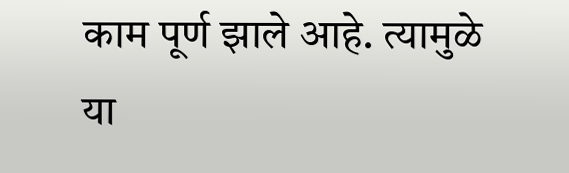काम पूर्ण झाले आहे. त्यामुळे या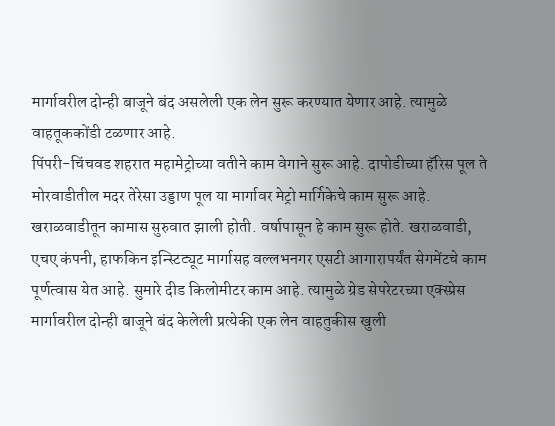मार्गावरील दोन्ही बाजूने बंद असलेली एक लेन सुरू करण्यात येणार आहे. त्यामुळे वाहतूककोंडी टळणार आहे.
पिंपरी-चिंचवड शहरात महामेट्रोच्या वतीने काम वेगाने सुरू आहे. दापोडीच्या हॅरिस पूल ते मोरवाडीतील मदर तेरेसा उड्डाण पूल या मार्गावर मेट्रो मार्गिकेचे काम सुरू आहे. खराळवाडीतून कामास सुरुवात झाली होती. वर्षापासून हे काम सुरू होते. खराळवाडी, एचए कंपनी, हाफकिन इन्स्टिट्यूट मार्गासह वल्लभनगर एसटी आगारापर्यंत सेगमेंटचे काम पूर्णत्वास येत आहे. सुमारे दीड किलोमीटर काम आहे. त्यामुळे ग्रेड सेपरेटरच्या एक्स्प्रेस मार्गावरील दोन्ही बाजूने बंद केलेली प्रत्येकी एक लेन वाहतुकीस खुली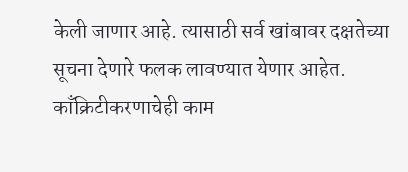केली जाणार आहे. त्यासाठी सर्व खांबावर दक्षतेच्या सूचना देणारे फलक लावण्यात येणार आहेत. काँक्रिटीकरणाचेही काम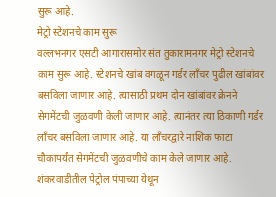सुरू आहे.
मेट्रो स्टेशनचे काम सुरू
वल्लभनगर एसटी आगारासमोर संत तुकारामनगर मेट्रो स्टेशनचे काम सुरू आहे. स्टेशनचे खांब वगळून गर्डर लाँचर पुढील खांबांवर बसविला जाणार आहे. त्यासाठी प्रथम दोन खांबांवर क्रेनने सेगमेंटची जुळवणी केली जाणार आहे. त्यानंतर त्या ठिकाणी गर्डर लाँचर बसविला जाणार आहे. या लाँचरद्वारे नाशिक फाटा चौकापर्यंत सेगमेंटची जुळवणीचे काम केले जाणार आहे. शंकरवाडीतील पेट्रोल पंपाच्या येथून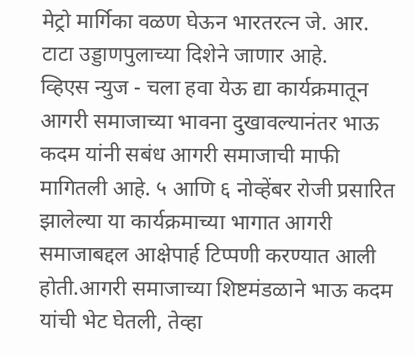मेट्रो मार्गिका वळण घेऊन भारतरत्न जे. आर. टाटा उड्डाणपुलाच्या दिशेने जाणार आहे.
व्हिएस न्युज - चला हवा येऊ द्या कार्यक्रमातून आगरी समाजाच्या भावना दुखावल्यानंतर भाऊ कदम यांनी सबंध आगरी समाजाची माफी मागितली आहे. ५ आणि ६ नोव्हेंबर रोजी प्रसारित झालेल्या या कार्यक्रमाच्या भागात आगरी समाजाबद्दल आक्षेपार्ह टिप्पणी करण्यात आली होती.आगरी समाजाच्या शिष्टमंडळाने भाऊ कदम यांची भेट घेतली, तेव्हा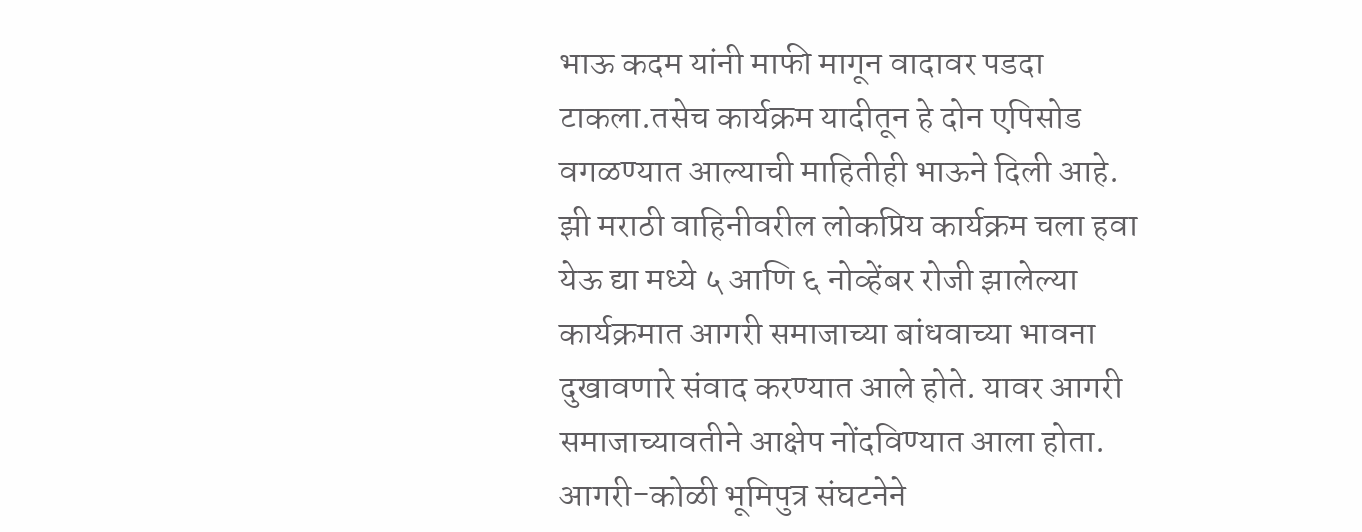भाऊ कदम यांनी माफी मागून वादावर पडदा टाकला.तसेच कार्यक्रम यादीतून हे दोन एपिसोड वगळण्यात आल्याची माहितीही भाऊने दिली आहे.
झी मराठी वाहिनीवरील लोकप्रिय कार्यक्रम चला हवा येऊ द्या मध्ये ५ आणि ६ नोव्हेंबर रोजी झालेल्या कार्यक्रमात आगरी समाजाच्या बांधवाच्या भावना दुखावणारे संवाद करण्यात आले होते. यावर आगरी समाजाच्यावतीने आक्षेप नोंदविण्यात आला होता. आगरी-कोळी भूमिपुत्र संघटनेने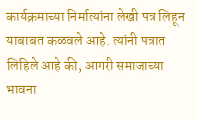कार्यक्रमाच्या निर्मात्यांना लेखी पत्र लिहून याबाबत कळवले आहे. त्यांनी पत्रात लिहिले आहे की, आगरी समाजाच्या भावना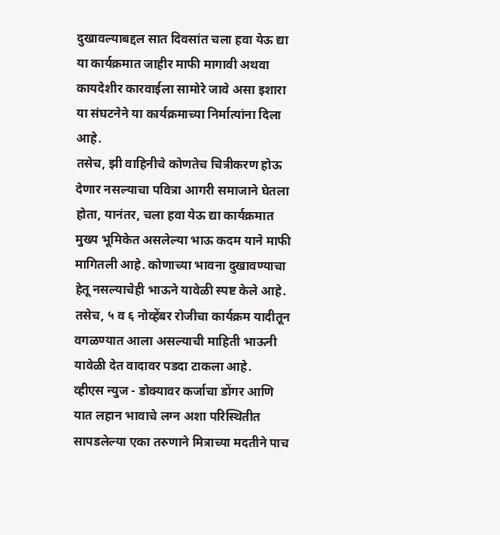दुखावल्याबद्दल सात दिवसांत चला हवा येऊ द्या या कार्यक्रमात जाहीर माफी मागावी अथवा कायदेशीर कारवाईला सामोरे जावे असा इशारा या संघटनेने या कार्यक्रमाच्या निर्मात्यांना दिला आहे.
तसेच, झी वाहिनीचे कोणतेच चित्रीकरण होऊ देणार नसल्याचा पवित्रा आगरी समाजाने घेतला होता, यानंतर, चला हवा येऊ द्या कार्यक्रमात मुख्य भूमिकेत असलेल्या भाऊ कदम याने माफी मागितली आहे. कोणाच्या भावना दुखावण्याचा हेतू नसल्याचेही भाऊने यावेळी स्पष्ट केले आहे. तसेच, ५ व ६ नोव्हेंबर रोजीचा कार्यक्रम यादीतून वगळण्यात आला असल्याची माहिती भाऊनी यावेळी देत वादावर पडदा टाकला आहे.
व्हीएस न्युज - डोक्यावर कर्जाचा डोंगर आणि यात लहान भावाचे लग्न अशा परिस्थितीत सापडलेल्या एका तरुणाने मित्राच्या मदतीने पाच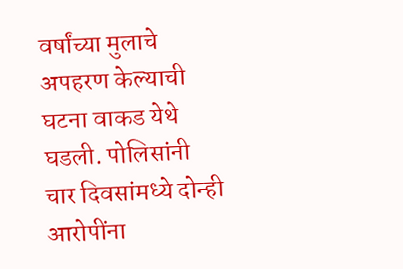वर्षांच्या मुलाचे अपहरण केल्याची घटना वाकड येथे घडली. पोलिसांनी चार दिवसांमध्ये दोन्ही आरोपींना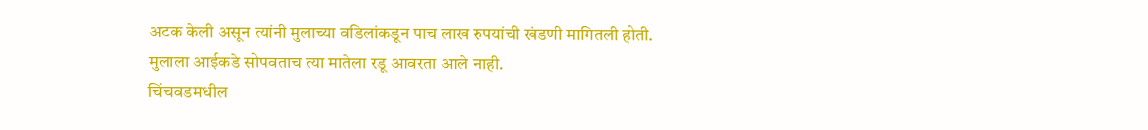अटक केली असून त्यांनी मुलाच्या वडिलांकडून पाच लाख रुपयांची खंडणी मागितली होती. मुलाला आईकडे सोपवताच त्या मातेला रडू आवरता आले नाही.
चिंचवडमधील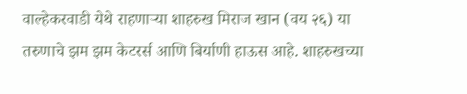वाल्हेकरवाडी येथे राहणाऱ्या शाहरुख मिराज खान (वय २६) या तरुणाचे झम झम केटरर्स आणि बिर्याणी हाऊस आहे. शाहरुखच्या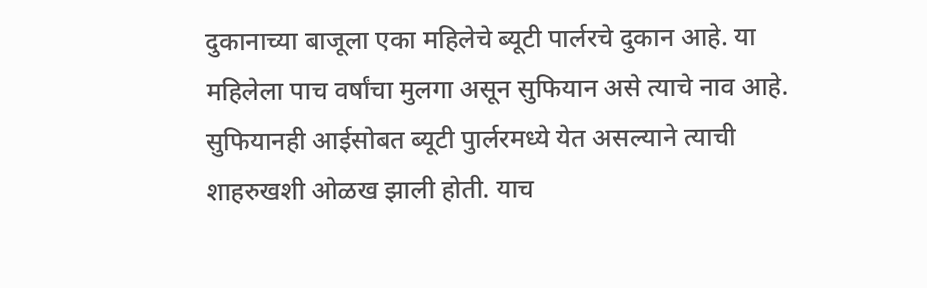दुकानाच्या बाजूला एका महिलेचे ब्यूटी पार्लरचे दुकान आहे. या महिलेला पाच वर्षांचा मुलगा असून सुफियान असे त्याचे नाव आहे. सुफियानही आईसोबत ब्यूटी पुार्लरमध्ये येत असल्याने त्याची शाहरुखशी ओळख झाली होती. याच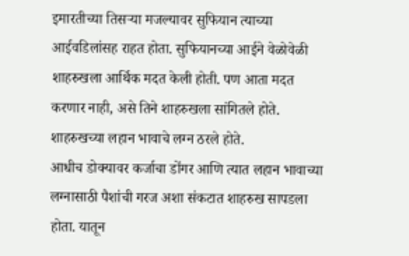इमारतीच्या तिसऱ्या मजल्यावर सुफियान त्याच्या आईवडिलांसह राहत होता. सुफियानच्या आईने वेळोवेळी शाहरुखला आर्थिक मदत केली होती. पण आता मदत करणार नाही, असे तिने शाहरुखला सांगितले होते. शाहरुखच्या लहान भावाचे लग्न ठरले होते.
आधीच डोक्यावर कर्जाचा डोंगर आणि त्यात लहान भावाच्या लग्नासाठी पैशांची गरज अशा संकटात शाहरुख सापडला होता. यातून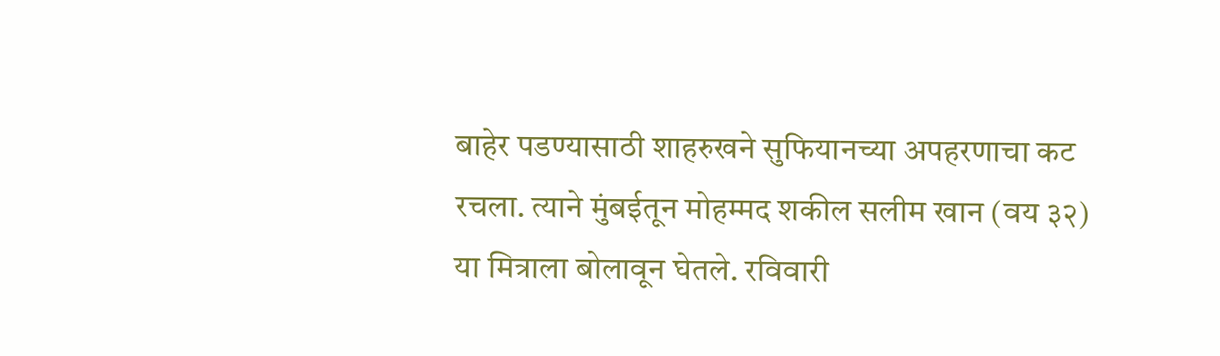बाहेर पडण्यासाठी शाहरुखने सुफियानच्या अपहरणाचा कट रचला. त्याने मुंबईतून मोहम्मद शकील सलीम खान (वय ३२) या मित्राला बोलावून घेतले. रविवारी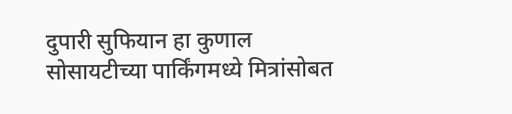दुपारी सुफियान हा कुणाल सोसायटीच्या पार्किंगमध्ये मित्रांसोबत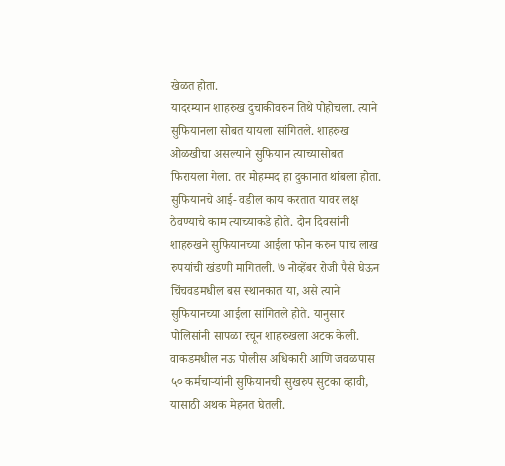खेळत होता.
यादरम्यान शाहरुख दुचाकीवरुन तिथे पोहोचला. त्याने सुफियानला सोबत यायला सांगितले. शाहरुख ओळखीचा असल्याने सुफियान त्याच्यासोबत फिरायला गेला. तर मोहम्मद हा दुकानात थांबला होता. सुफियानचे आई- वडील काय करतात यावर लक्ष ठेवण्याचे काम त्याच्याकडे होते. दोन दिवसांनी शाहरुखने सुफियानच्या आईला फोन करुन पाच लाख रुपयांची खंडणी मागितली. ७ नोव्हेंबर रोजी पैसे घेऊन चिंचवडमधील बस स्थानकात या, असे त्याने सुफियानच्या आईला सांगितले होते. यानुसार पोलिसांनी सापळा रचून शाहरुखला अटक केली.
वाकडमधील नऊ पोलीस अधिकारी आणि जवळपास ५० कर्मचाऱ्यांनी सुफियानची सुखरुप सुटका व्हावी, यासाठी अथक मेहनत घेतली.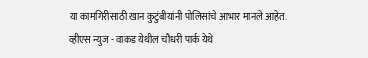या कामगिरीसाठी खान कुटुंबीयांनी पोलिसांचे आभार मानले आहेत.
व्हीएस न्युज - वाकड येथील चौधरी पार्क येथे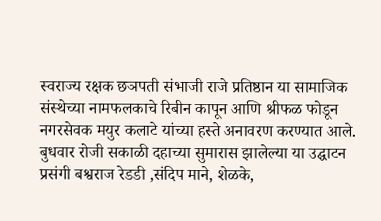स्वराज्य रक्षक छञपती संभाजी राजे प्रतिष्ठान या सामाजिक संस्थेच्या नामफलकाचे रिबीन कापून आणि श्रीफळ फोडून नगरसेवक मयुर कलाटे यांच्या हस्ते अनावरण करण्यात आले. बुधवार रोजी सकाळी दहाच्या सुमारास झालेल्या या उद्घाटन प्रसंगी बश्वराज रेडडी ,संदिप माने, शेळके,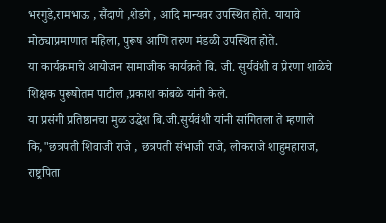भरगुडे,रामभाऊ , सैंदाणे ,शेडगे , आदि मान्यवर उपस्थित होते. यायावे मोठ्याप्रमाणात महिला, पुरूष आणि तरुण मंडळी उपस्थित होते.
या कार्यक्रमाचे आयोजन सामाजीक कार्यक्रते बि. जी. सुर्यवंशी व प्रेरणा शाळेचे शिक्षक पुरूषोतम पाटील ,प्रकाश कांबळे यांनी केले.
या प्रसंगी प्रतिष्ठानचा मुळ उद्धेश बि.जी.सुर्यवंशी यांनी सांगितला ते म्हणाले कि,"छत्रपती शिवाजी राजे , छत्रपती संभाजी राजे, लोकराजे शाहुमहाराज, राष्ट्रपिता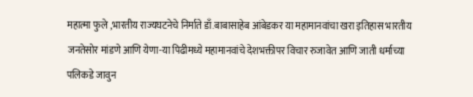महात्मा फुले ,भारतीय राज्यघटनेचे निर्माते डाँ.बाबासाहेब आंबेडकर या महामानवांचा खरा इतिहास भारतीय जनतेसोर मांडणे आणि येणा-या पिढीमध्ये महामानवांचे देशभक्तीपर विचार रुजावेत आणि जाती धर्माच्या पलिकडे जावुन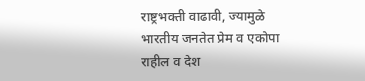राष्ट्रभक्ती वाढावी, ज्यामुळे भारतीय जनतेत प्रेम व एकोपा राहील व देश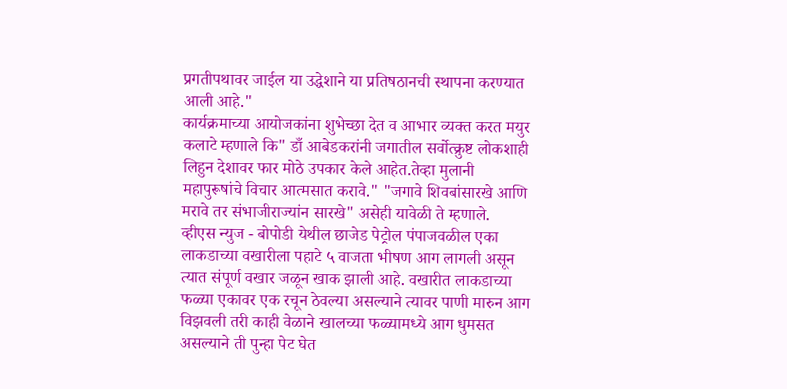प्रगतीपथावर जाईल या उद्धेशाने या प्रतिषठानची स्थापना करण्यात आली आहे."
कार्यक्रमाच्या आयोजकांना शुभेच्छा देत व आभार व्यक्त करत मयुर कलाटे म्हणाले कि" डाँ आबेडकरांनी जगातील सर्वोत्क्रुष्ट लोकशाही लिहुन देशावर फार मोठे उपकार केले आहेत.तेव्हा मुलानी महापुरूषांचे विचार आत्मसात करावे." "जगावे शिवबांसारखे आणि मरावे तर संभाजीराज्यांन सारखे" असेही यावेळी ते म्हणाले.
व्हीएस न्युज - बोपोडी येथील छाजेड पेट्रोल पंपाजवळील एका लाकडाच्या वखारीला पहाटे ५ वाजता भीषण आग लागली असून त्यात संपूर्ण वखार जळून खाक झाली आहे. वखारीत लाकडाच्या फळ्या एकावर एक रचून ठेवल्या असल्याने त्यावर पाणी मारुन आग विझवली तरी काही वेळाने खालच्या फळ्यामध्ये आग धुमसत असल्याने ती पुन्हा पेट घेत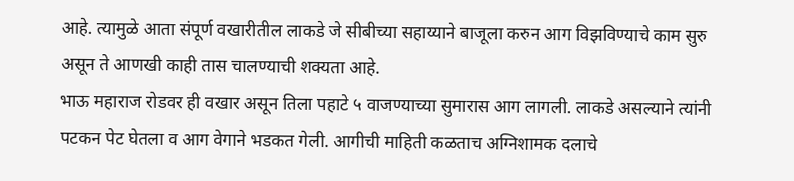आहे. त्यामुळे आता संपूर्ण वखारीतील लाकडे जे सीबीच्या सहाय्याने बाजूला करुन आग विझविण्याचे काम सुरु असून ते आणखी काही तास चालण्याची शक्यता आहे.
भाऊ महाराज रोडवर ही वखार असून तिला पहाटे ५ वाजण्याच्या सुमारास आग लागली. लाकडे असल्याने त्यांनी पटकन पेट घेतला व आग वेगाने भडकत गेली. आगीची माहिती कळताच अग्निशामक दलाचे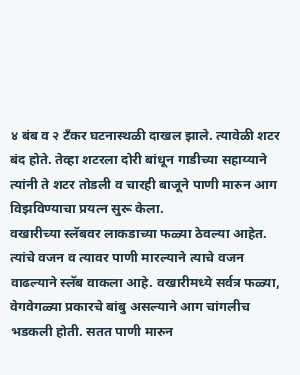४ बंब व २ टँकर घटनास्थळी दाखल झाले. त्यावेळी शटर बंद होते. तेव्हा शटरला दोरी बांधून गाडीच्या सहाय्याने त्यांनी ते शटर तोडली व चारही बाजूने पाणी मारुन आग विझविण्याचा प्रयत्न सुरू केला.
वखारीच्या स्लॅबवर लाकडाच्या फळ्या ठेवल्या आहेत. त्यांचे वजन व त्यावर पाणी मारल्याने त्याचे वजन वाढल्याने स्लॅब वाकला आहे. वखारीमध्ये सर्वत्र फळ्या, वेगवेगळ्या प्रकारचे बांबु असल्याने आग चांगलीच भडकली होती. सतत पाणी मारुन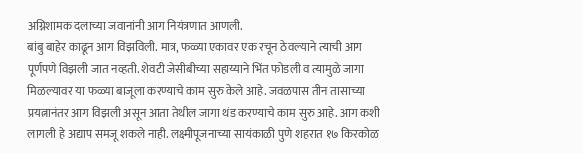अग्निशामक दलाच्या जवानांनी आग नियंत्रणात आणली.
बांबु बाहेर काढून आग विझविली. मात्र, फळ्या एकावर एक रचून ठेवल्याने त्याची आग पूर्णपणे विझली जात नव्हती. शेवटी जेसीबीच्या सहाय्याने भिंत फोडली व त्यामुळे जागा मिळल्यावर या फळ्या बाजूला करण्याचे काम सुरु केले आहे. जवळपास तीन तासाच्या प्रयत्नानंतर आग विझली असून आता तेथील जागा थंड करण्याचे काम सुरु आहे. आग कशी लागली हे अद्याप समजू शकले नाही. लक्ष्मीपूजनाच्या सायंकाळी पुणे शहरात १७ किरकोळ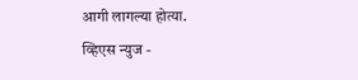आगी लागल्या होत्या.
व्हिएस न्युज -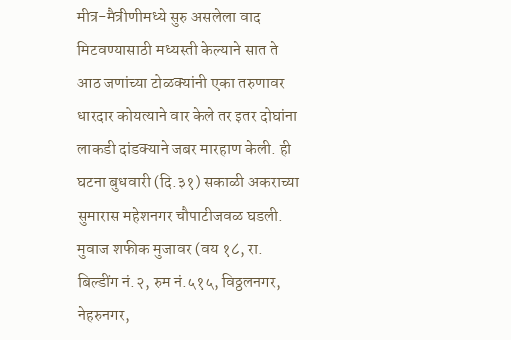मीत्र-मैत्रीणीमध्ये सुरु असलेला वाद मिटवण्यासाठी मध्यस्ती केल्याने सात ते आठ जणांच्या टोळक्यांनी एका तरुणावर धारदार कोयत्याने वार केले तर इतर दोघांना लाकडी दांडक्याने जबर मारहाण केली. ही घटना बुधवारी (दि.३१) सकाळी अकराच्या सुमारास महेशनगर चौपाटीजवळ घडली.
मुवाज शफीक मुजावर (वय १८, रा. बिल्डींग नं.२, रुम नं.५१५, विठ्ठलनगर, नेहरुनगर,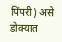पिंपरी) असे डोक्यात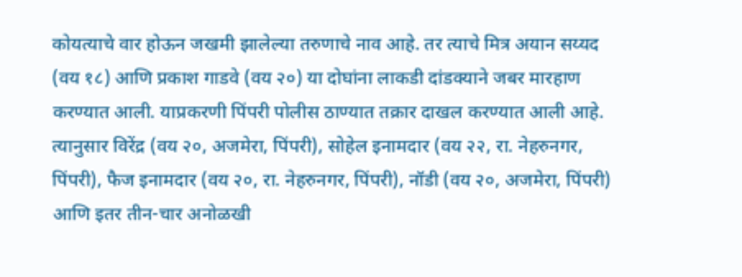कोयत्याचे वार होऊन जखमी झालेल्या तरुणाचे नाव आहे. तर त्याचे मित्र अयान सय्यद (वय १८) आणि प्रकाश गाडवे (वय २०) या दोघांना लाकडी दांडक्याने जबर मारहाण करण्यात आली. याप्रकरणी पिंपरी पोलीस ठाण्यात तक्रार दाखल करण्यात आली आहे. त्यानुसार विरेंद्र (वय २०, अजमेरा, पिंपरी), सोहेल इनामदार (वय २२, रा. नेहरुनगर, पिंपरी), फैज इनामदार (वय २०, रा. नेहरुनगर, पिंपरी), नॉडी (वय २०, अजमेरा, पिंपरी) आणि इतर तीन-चार अनोळखी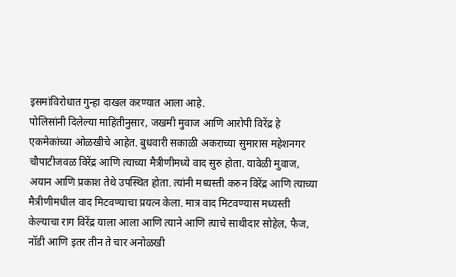इसमांविरोधात गुन्हा दाखल करण्यात आला आहे.
पोलिसांनी दिलेल्या माहितीनुसार, जखमी मुवाज आणि आरोपी विरेंद्र हे एकमेकांच्या ओळखीचे आहेत. बुधवारी सकाळी अकराच्या सुमारास महेशनगर चौपाटीजवळ विरेंद्र आणि त्याच्या मैत्रीणीमध्ये वाद सुरु होता. यावेळी मुवाज, अयान आणि प्रकाश तेथे उपस्थित होता. त्यांनी मध्यस्ती करुन विरेंद्र आणि त्याच्या मैत्रीणीमधील वाद मिटवण्याचा प्रयत्न केला. मात्र वाद मिटवण्यास मध्यस्ती केल्याचा राग विरेंद्र याला आला आणि त्याने आणि त्याचे साथीदार सोहेल, फैज, नॉडी आणि इतर तीन ते चार अनोळखी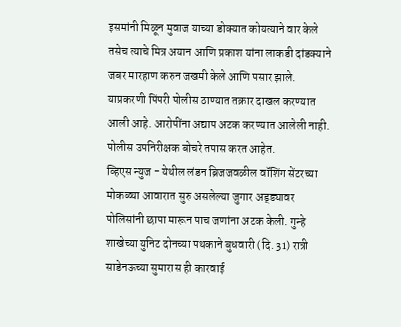इसमांनी मिळून मुवाज याच्या डोक्यात कोयत्याने वार केले तसेच त्याचे मित्र अयान आणि प्रकाश यांना लाकडी दांडक्याने जबर मारहाण करुन जखमी केले आणि पसार झाले. याप्रकरणी पिंपरी पोलीस ठाण्यात तक्रार दाखल करण्यात आली आहे. आरोपींना अद्याप अटक करण्यात आलेली नाही. पोलीस उपनिरीक्षक बोचरे तपास करत आहेत.
व्हिएस न्युज - येथील लंडन ब्रिजजवळील वॉशिंग सेंटरच्या मोकळ्या आवारात सुरु असलेल्या जुगार अड्ड्यावर पोलिसांनी छापा मारून पाच जणांना अटक केली. गुन्हे शाखेच्या युनिट दोनच्या पथकाने बुधवारी (दि. 31) रात्री साडेनऊच्या सुमारास ही कारवाई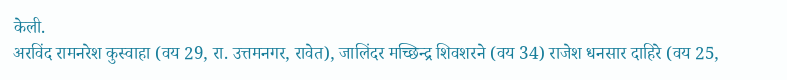केली.
अरविंद रामनरेश कुस्वाहा (वय 29, रा. उत्तमनगर, रावेत), जालिंदर मच्छिन्द्र शिवशरने (वय 34) राजेश धनसार दाहिरे (वय 25,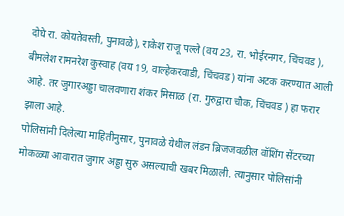दोघे रा. कोयतेवस्ती, पुनावळे), राकेश राजू पल्ले (वय 23, रा. भोईरनगर, चिंचवड ), बीमलेश रामनरेश कुस्वाह (वय 19, वाल्हेकरवाडी, चिंचवड) यांना अटक करण्यात आली आहे. तर जुगारअड्डा चालवणारा शंकर मिसाळ (रा. गुरुद्वारा चौक, चिंचवड ) हा फरार झाला आहे.
पोलिसांनी दिलेल्या माहितीनुसार, पुनावळे येथील लंडन ब्रिजजवळील वॉशिंग सेंटरच्या मोकळ्या आवारात जुगार अड्डा सुरु असल्याची खबर मिळाली. त्यानुसार पोलिसांनी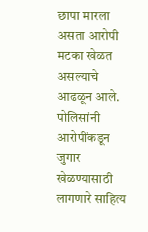छापा मारला असता आरोपी मटका खेळत असल्याचे आढळून आले. पोलिसांनी आरोपींकडून जुगार खेळण्यासाठी लागणारे साहित्य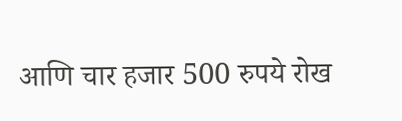आणि चार हजार 500 रुपये रोख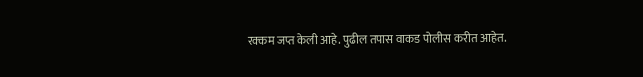रक्कम जप्त केली आहे. पुढील तपास वाकड पोलीस करीत आहेत.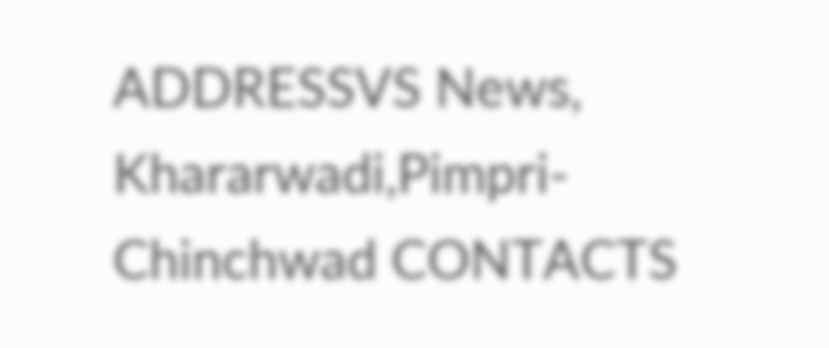ADDRESSVS News, Khararwadi,Pimpri-Chinchwad CONTACTS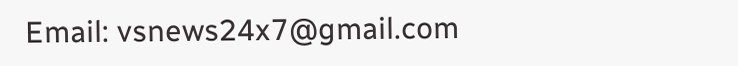Email: vsnews24x7@gmail.com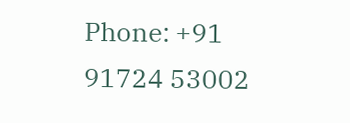Phone: +91 91724 53002